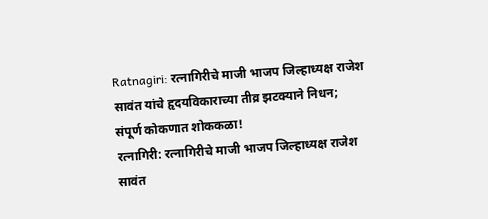Ratnagiri: रत्नागिरीचे माजी भाजप जिल्हाध्यक्ष राजेश सावंत यांचे हृदयविकाराच्या तीव्र झटक्याने निधन; संपूर्ण कोकणात शोककळा!
रत्नागिरी: रत्नागिरीचे माजी भाजप जिल्हाध्यक्ष राजेश सावंत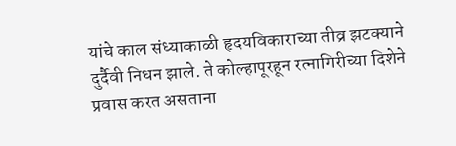यांचे काल संध्याकाळी हृदयविकाराच्या तीव्र झटक्याने दुर्दैवी निधन झाले. ते कोल्हापूरहून रत्नागिरीच्या दिशेने प्रवास करत असताना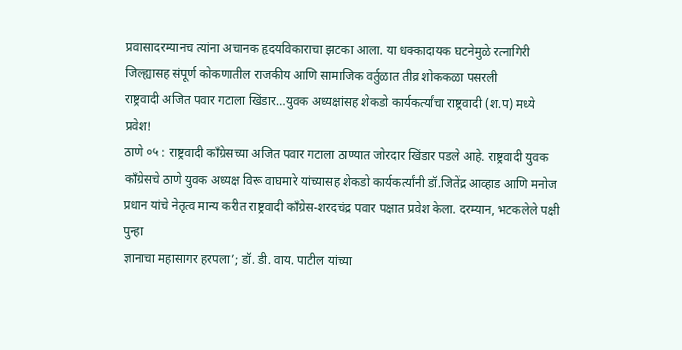प्रवासादरम्यानच त्यांना अचानक हृदयविकाराचा झटका आला. या धक्कादायक घटनेमुळे रत्नागिरी जिल्ह्यासह संपूर्ण कोकणातील राजकीय आणि सामाजिक वर्तुळात तीव्र शोककळा पसरली
राष्ट्रवादी अजित पवार गटाला खिंडार…युवक अध्यक्षांसह शेकडो कार्यकर्त्यांचा राष्ट्रवादी (श.प) मध्ये प्रवेश!
ठाणे ०५ : राष्ट्रवादी काँग्रेसच्या अजित पवार गटाला ठाण्यात जोरदार खिंडार पडले आहे. राष्ट्रवादी युवक काँग्रेसचे ठाणे युवक अध्यक्ष विरू वाघमारे यांच्यासह शेकडो कार्यकर्त्यांनी डॉ.जितेंद्र आव्हाड आणि मनोज प्रधान यांचे नेतृत्व मान्य करीत राष्ट्रवादी काँग्रेस-शरदचंद्र पवार पक्षात प्रवेश केला. दरम्यान, भटकलेले पक्षी पुन्हा
ज्ञानाचा महासागर हरपला’; डॉ. डी. वाय. पाटील यांच्या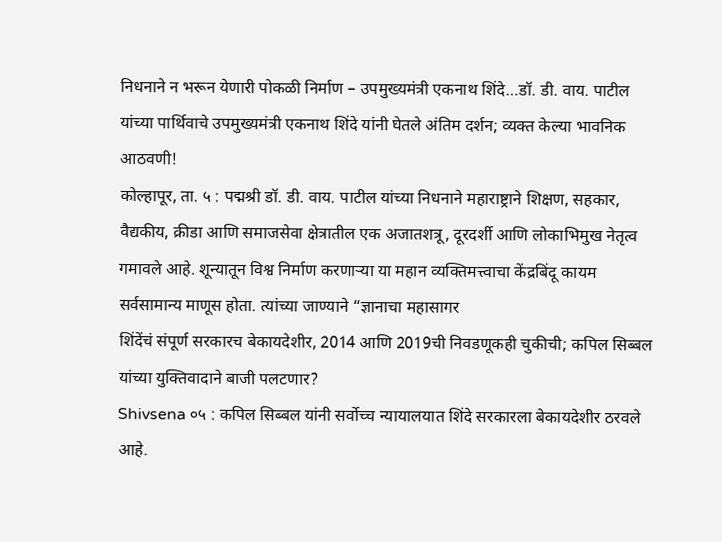निधनाने न भरून येणारी पोकळी निर्माण – उपमुख्यमंत्री एकनाथ शिंदे…डॉ. डी. वाय. पाटील यांच्या पार्थिवाचे उपमुख्यमंत्री एकनाथ शिंदे यांनी घेतले अंतिम दर्शन; व्यक्त केल्या भावनिक आठवणी!
कोल्हापूर, ता. ५ : पद्मश्री डॉ. डी. वाय. पाटील यांच्या निधनाने महाराष्ट्राने शिक्षण, सहकार, वैद्यकीय, क्रीडा आणि समाजसेवा क्षेत्रातील एक अजातशत्रू, दूरदर्शी आणि लोकाभिमुख नेतृत्व गमावले आहे. शून्यातून विश्व निर्माण करणाऱ्या या महान व्यक्तिमत्त्वाचा केंद्रबिंदू कायम सर्वसामान्य माणूस होता. त्यांच्या जाण्याने “ज्ञानाचा महासागर
शिंदेंचं संपूर्ण सरकारच बेकायदेशीर, 2014 आणि 2019ची निवडणूकही चुकीची; कपिल सिब्बल यांच्या युक्तिवादाने बाजी पलटणार?
Shivsena ०५ : कपिल सिब्बल यांनी सर्वोच्च न्यायालयात शिंदे सरकारला बेकायदेशीर ठरवले आहे.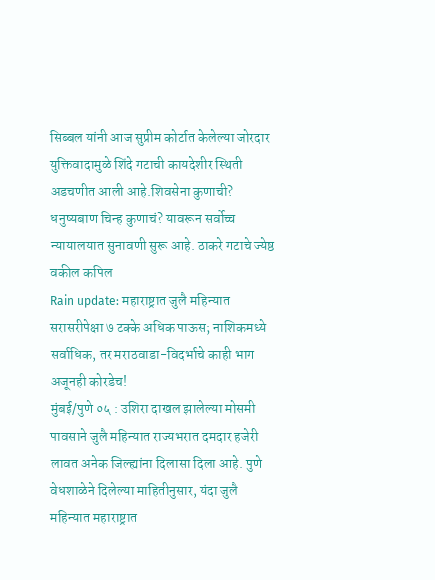सिब्बल यांनी आज सुप्रीम कोर्टात केलेल्या जोरदार युक्तिवादामुळे शिंदे गटाची कायदेशीर स्थिती अडचणीत आली आहे.शिवसेना कुणाची? धनुष्यबाण चिन्ह कुणाचं? यावरून सर्वोच्च न्यायालयात सुनावणी सुरू आहे. ठाकरे गटाचे ज्येष्ठ वकील कपिल
Rain update: महाराष्ट्रात जुलै महिन्यात सरासरीपेक्षा ७ टक्के अधिक पाऊस; नाशिकमध्ये सर्वाधिक, तर मराठवाडा-विदर्भाचे काही भाग अजूनही कोरडेच!
मुंबई/पुणे ०५ : उशिरा दाखल झालेल्या मोसमी पावसाने जुलै महिन्यात राज्यभरात दमदार हजेरी लावत अनेक जिल्ह्यांना दिलासा दिला आहे. पुणे वेधशाळेने दिलेल्या माहितीनुसार, यंदा जुलै महिन्यात महाराष्ट्रात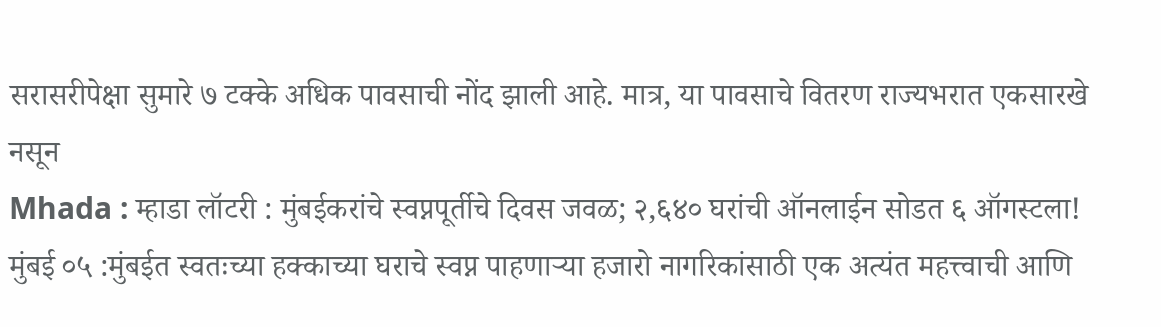सरासरीपेक्षा सुमारे ७ टक्के अधिक पावसाची नोंद झाली आहे. मात्र, या पावसाचे वितरण राज्यभरात एकसारखे नसून
Mhada : म्हाडा लॉटरी : मुंबईकरांचे स्वप्नपूर्तीचे दिवस जवळ; २,६४० घरांची ऑनलाईन सोडत ६ ऑगस्टला!
मुंबई ०५ :मुंबईत स्वतःच्या हक्काच्या घराचे स्वप्न पाहणाऱ्या हजारो नागरिकांसाठी एक अत्यंत महत्त्वाची आणि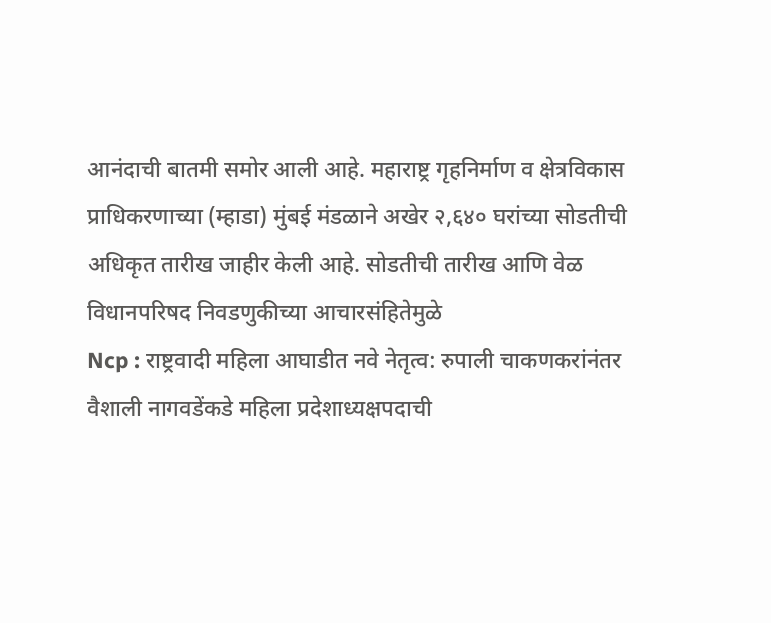आनंदाची बातमी समोर आली आहे. महाराष्ट्र गृहनिर्माण व क्षेत्रविकास प्राधिकरणाच्या (म्हाडा) मुंबई मंडळाने अखेर २,६४० घरांच्या सोडतीची अधिकृत तारीख जाहीर केली आहे. सोडतीची तारीख आणि वेळ विधानपरिषद निवडणुकीच्या आचारसंहितेमुळे
Ncp : राष्ट्रवादी महिला आघाडीत नवे नेतृत्व: रुपाली चाकणकरांनंतर वैशाली नागवडेंकडे महिला प्रदेशाध्यक्षपदाची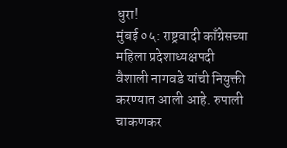धुरा!
मुंबई ०५: राष्ट्रवादी काँग्रेसच्या महिला प्रदेशाध्यक्षपदी वैशाली नागवडे यांची नियुक्ती करण्यात आली आहे. रुपाली चाकणकर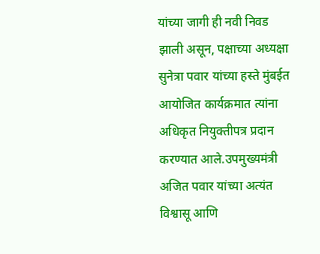यांच्या जागी ही नवी निवड झाली असून, पक्षाच्या अध्यक्षा सुनेत्रा पवार यांच्या हस्ते मुंबईत आयोजित कार्यक्रमात त्यांना अधिकृत नियुक्तीपत्र प्रदान करण्यात आले.उपमुख्यमंत्री अजित पवार यांच्या अत्यंत विश्वासू आणि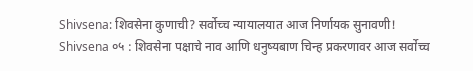Shivsena: शिवसेना कुणाची? सर्वोच्च न्यायालयात आज निर्णायक सुनावणी!
Shivsena ०५ : शिवसेना पक्षाचे नाव आणि धनुष्यबाण चिन्ह प्रकरणावर आज सर्वोच्च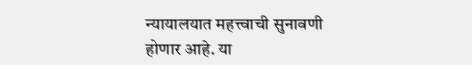न्यायालयात महत्त्वाची सुनावणी होणार आहे. या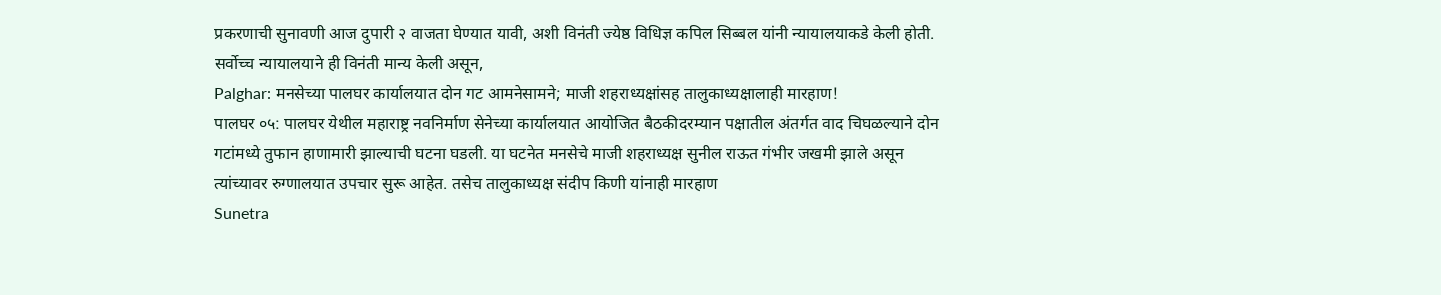प्रकरणाची सुनावणी आज दुपारी २ वाजता घेण्यात यावी, अशी विनंती ज्येष्ठ विधिज्ञ कपिल सिब्बल यांनी न्यायालयाकडे केली होती. सर्वोच्च न्यायालयाने ही विनंती मान्य केली असून,
Palghar: मनसेच्या पालघर कार्यालयात दोन गट आमनेसामने; माजी शहराध्यक्षांसह तालुकाध्यक्षालाही मारहाण!
पालघर ०५: पालघर येथील महाराष्ट्र नवनिर्माण सेनेच्या कार्यालयात आयोजित बैठकीदरम्यान पक्षातील अंतर्गत वाद चिघळल्याने दोन गटांमध्ये तुफान हाणामारी झाल्याची घटना घडली. या घटनेत मनसेचे माजी शहराध्यक्ष सुनील राऊत गंभीर जखमी झाले असून त्यांच्यावर रुग्णालयात उपचार सुरू आहेत. तसेच तालुकाध्यक्ष संदीप किणी यांनाही मारहाण
Sunetra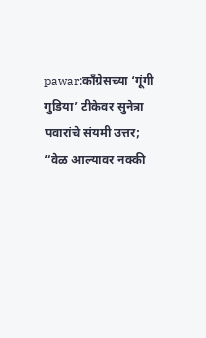pawar:काँग्रेसच्या ‘गूंगी गुडिया’ टीकेवर सुनेत्रा पवारांचे संयमी उत्तर; “वेळ आल्यावर नक्की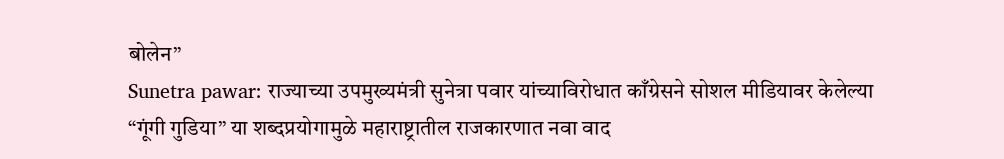बोलेन”
Sunetra pawar: राज्याच्या उपमुख्यमंत्री सुनेत्रा पवार यांच्याविरोधात काँग्रेसने सोशल मीडियावर केलेल्या “गूंगी गुडिया” या शब्दप्रयोगामुळे महाराष्ट्रातील राजकारणात नवा वाद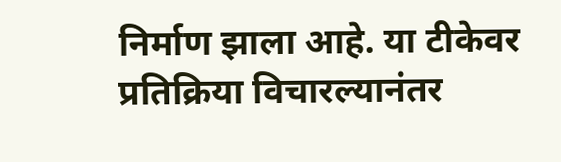निर्माण झाला आहे. या टीकेवर प्रतिक्रिया विचारल्यानंतर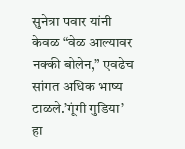सुनेत्रा पवार यांनी केवळ “वेळ आल्यावर नक्की बोलेन,” एवढेच सांगत अधिक भाष्य टाळले.’गूंगी गुडिया’ हा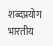शब्दप्रयोग भारतीय